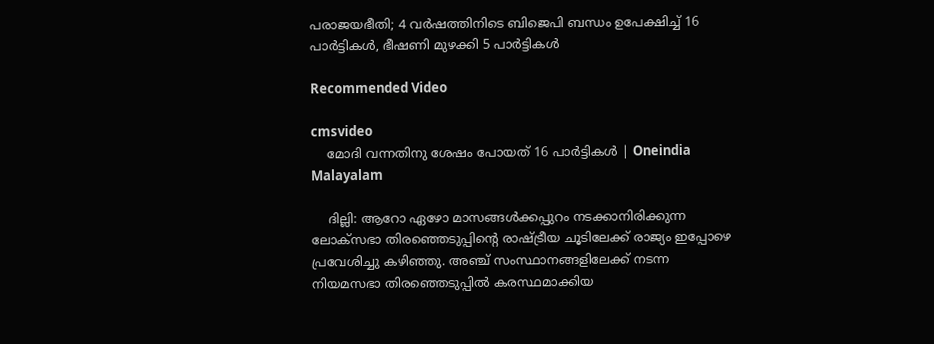പരാജയഭീതി; 4 വര്‍ഷത്തിനിടെ ബിജെപി ബന്ധം ഉപേക്ഷിച്ച് 16 പാര്‍ട്ടികള്‍, ഭീഷണി മുഴക്കി 5 പാർട്ടികള്‍

Recommended Video

cmsvideo
    മോദി വന്നതിനു ശേഷം പോയത് 16 പാർട്ടികൾ | Oneindia Malayalam

    ദില്ലി: ആറോ ഏഴോ മാസങ്ങള്‍ക്കപ്പുറം നടക്കാനിരിക്കുന്ന ലോക്‌സഭാ തിരഞ്ഞെടുപ്പിന്റെ രാഷ്ട്രീയ ചൂടിലേക്ക് രാജ്യം ഇപ്പോഴെ പ്രവേശിച്ചു കഴിഞ്ഞു. അഞ്ച് സംസ്ഥാനങ്ങളിലേക്ക് നടന്ന നിയമസഭാ തിരഞ്ഞെടുപ്പില്‍ കരസ്ഥമാക്കിയ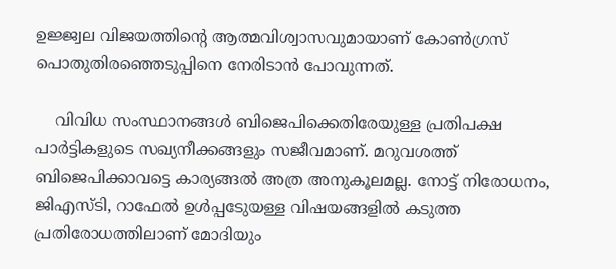ഉജ്ജ്വല വിജയത്തിന്റെ ആത്മവിശ്വാസവുമായാണ് കോണ്‍ഗ്രസ് പൊതുതിരഞ്ഞെടുപ്പിനെ നേരിടാന്‍ പോവുന്നത്.

    വിവിധ സംസ്ഥാനങ്ങള്‍ ബിജെപിക്കെതിരേയുള്ള പ്രതിപക്ഷ പാര്‍ട്ടികളുടെ സഖ്യനീക്കങ്ങളും സജീവമാണ്. മറുവശത്ത് ബിജെപിക്കാവട്ടെ കാര്യങ്ങല്‍ അത്ര അനുകൂലമല്ല. നോട്ട് നിരോധനം, ജിഎസ്ടി, റാഫേല്‍ ഉള്‍പ്പടേുയള്ള വിഷയങ്ങളില്‍ കടുത്ത പ്രതിരോധത്തിലാണ് മോദിയും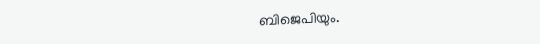ബിജെപിയും.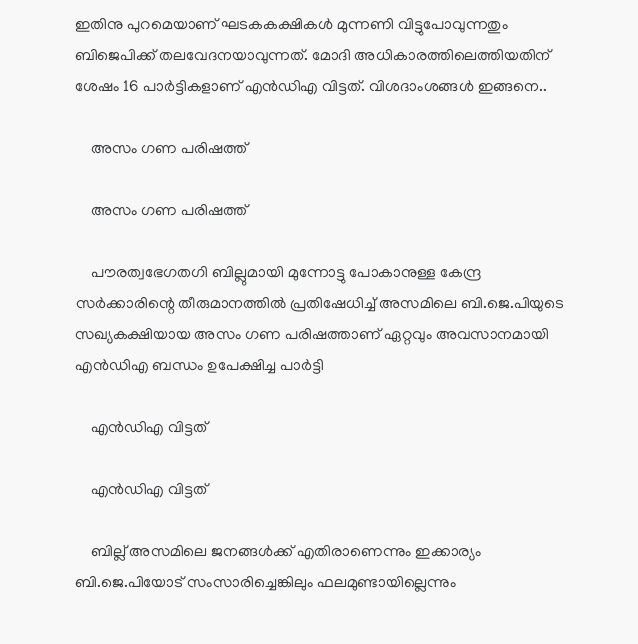ഇതിനു പുറമെയാണ് ഘടകകക്ഷികള്‍ മുന്നണി വിട്ടുപോവുന്നതും ബിജെപിക്ക് തലവേദനയാവുന്നത്. മോദി അധികാരത്തിലെത്തിയതിന് ശേഷം 16 പാര്‍ട്ടികളാണ് എന്‍ഡിഎ വിട്ടത്. വിശദാംശങ്ങള്‍ ഇങ്ങനെ..

    അസം ഗണ പരിഷത്ത്

    അസം ഗണ പരിഷത്ത്

    പൗരത്വഭേഗതഗി ബില്ലുമായി മുന്നോട്ടു പോകാനുള്ള കേന്ദ്ര സര്‍ക്കാരിന്റെ തീരുമാനത്തില്‍ പ്രതിഷേധിച്ച് അസമിലെ ബി.ജെ.പിയുടെ സഖ്യകക്ഷിയായ അസം ഗണ പരിഷത്താണ് ഏറ്റവും അവസാനമായി എന്‍ഡിഎ ബന്ധം ഉപേക്ഷിച്ച പാര്‍ട്ടി

    എന്‍ഡിഎ വിട്ടത്

    എന്‍ഡിഎ വിട്ടത്

    ബില്ല് അസമിലെ ജനങ്ങള്‍ക്ക് എതിരാണെന്നും ഇക്കാര്യം ബി.ജെ.പിയോട് സംസാരിച്ചെങ്കിലും ഫലമുണ്ടായില്ലെന്നും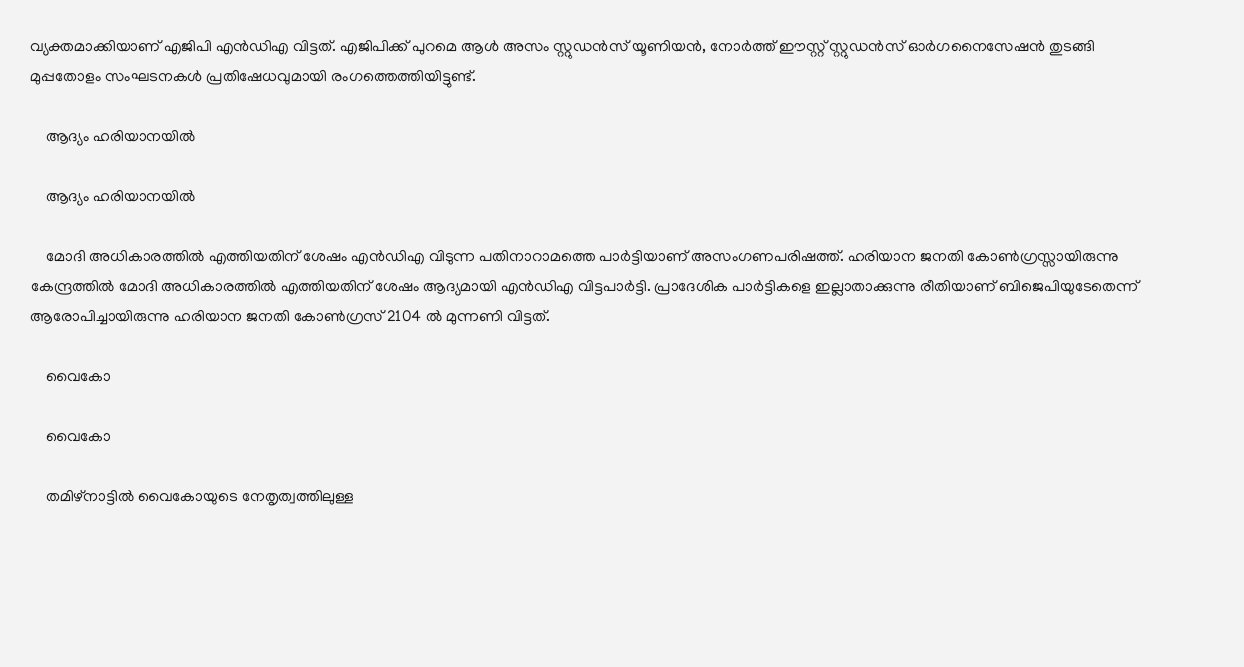വ്യക്തമാക്കിയാണ് എജിപി എന്‍ഡിഎ വിട്ടത്. എജിപിക്ക് പുറമെ ആള്‍ അസം സ്റ്റുഡന്‍സ് യൂണിയന്‍, നോര്‍ത്ത് ഈസ്റ്റ് സ്റ്റുഡന്‍സ് ഓര്‍ഗനൈസേഷന്‍ തുടങ്ങി മുപ്പതോളം സംഘടനകള്‍ പ്രതിഷേധവുമായി രംഗത്തെത്തിയിട്ടുണ്ട്.

    ആദ്യം ഹരിയാനയില്‍

    ആദ്യം ഹരിയാനയില്‍

    മോദി അധികാരത്തില്‍ എത്തിയതിന് ശേഷം എന്‍ഡിഎ വിടുന്ന പതിനാറാമത്തെ പാര്‍ട്ടിയാണ് അസംഗണപരിഷത്ത്. ഹരിയാന ജനതി കോണ്‍ഗ്രസ്സായിരുന്നു കേന്ദ്രത്തില്‍ മോദി അധികാരത്തില്‍ എത്തിയതിന് ശേഷം ആദ്യമായി എന്‍ഡിഎ വിട്ടപാര്‍ട്ടി. പ്രാദേശിക പാര്‍ട്ടികളെ ഇല്ലാതാക്കുന്നു രീതിയാണ് ബിജെപിയുടേതെന്ന് ആരോപിച്ചായിരുന്നു ഹരിയാന ജനതി കോണ്‍ഗ്രസ് 2104 ല്‍ മുന്നണി വിട്ടത്.

    വൈകോ

    വൈകോ

    തമിഴ്‌നാട്ടില്‍ വൈകോയുടെ നേതൃത്വത്തിലുള്ള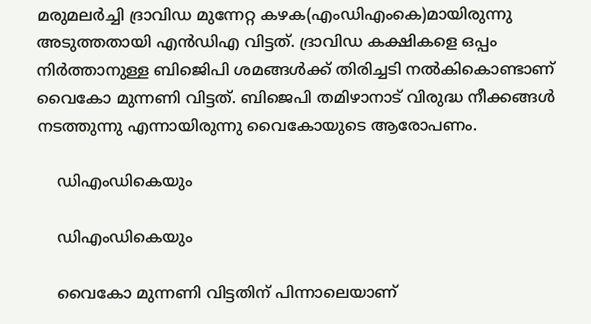മരുമലര്‍ച്ചി ദ്രാവിഡ മുന്നേറ്റ കഴക(എംഡിഎംകെ)മായിരുന്നു അടുത്തതായി എന്‍ഡിഎ വിട്ടത്. ദ്രാവിഡ കക്ഷികളെ ഒപ്പം നിര്‍ത്താനുള്ള ബിജെിപി ശമങ്ങള്‍ക്ക് തിരിച്ചടി നല്‍കികൊണ്ടാണ് വൈകോ മുന്നണി വിട്ടത്. ബിജെപി തമിഴാനാട് വിരുദ്ധ നീക്കങ്ങള്‍ നടത്തുന്നു എന്നായിരുന്നു വൈകോയുടെ ആരോപണം.

    ഡിഎംഡികെയും

    ഡിഎംഡികെയും

    വൈകോ മുന്നണി വിട്ടതിന് പിന്നാലെയാണ്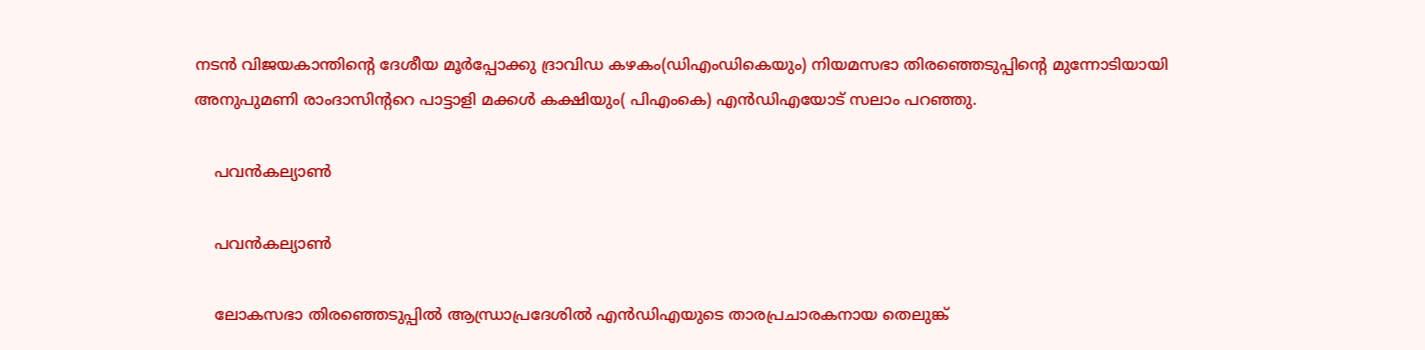നടന്‍ വിജയകാന്തിന്റെ ദേശീയ മൂര്‍പ്പോക്കു ദ്രാവിഡ കഴകം(ഡിഎംഡികെയും) നിയമസഭാ തിരഞ്ഞെടുപ്പിന്റെ മുന്നോടിയായി അനുപുമണി രാംദാസിന്ററെ പാട്ടാളി മക്കള്‍ കക്ഷിയും( പിഎംകെ) എന്‍ഡിഎയോട് സലാം പറഞ്ഞു.

    പവന്‍കല്യാണ്‍

    പവന്‍കല്യാണ്‍

    ലോകസഭാ തിരഞ്ഞെടുപ്പില്‍ ആന്ധ്രാപ്രദേശില്‍ എന്‍ഡിഎയുടെ താരപ്രചാരകനായ തെലുങ്ക്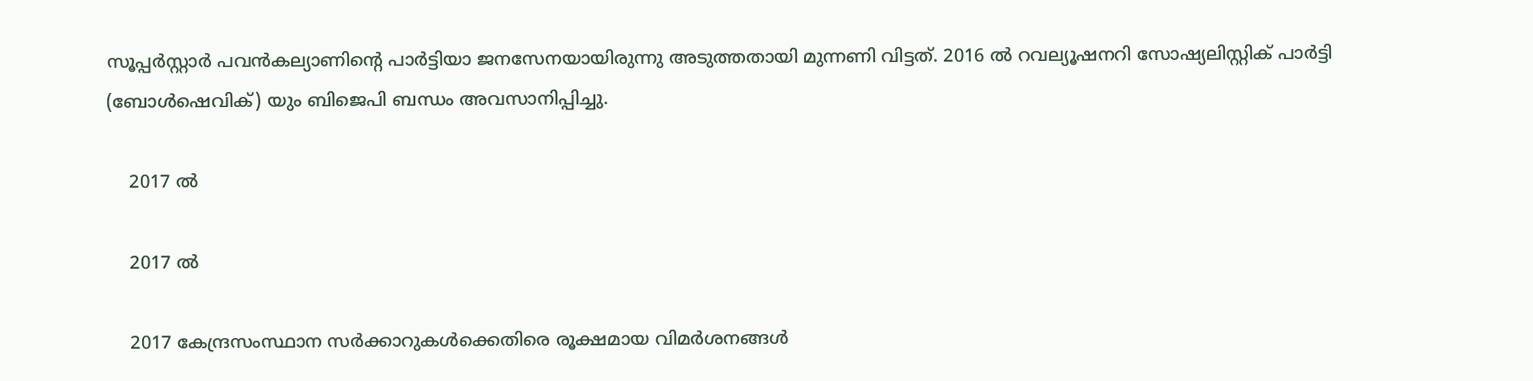സൂപ്പര്‍സ്റ്റാര്‍ പവന്‍കല്യാണിന്റെ പാര്‍ട്ടിയാ ജനസേനയായിരുന്നു അടുത്തതായി മുന്നണി വിട്ടത്. 2016 ല്‍ റവല്യൂഷനറി സോഷ്യലിസ്റ്റിക് പാര്‍ട്ടി (ബോള്‍ഷെവിക്) യും ബിജെപി ബന്ധം അവസാനിപ്പിച്ചു.

    2017 ല്‍

    2017 ല്‍

    2017 കേന്ദ്രസംസ്ഥാന സര്‍ക്കാറുകള്‍ക്കെതിരെ രൂക്ഷമായ വിമര്‍ശനങ്ങള്‍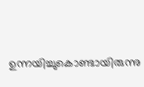ഉന്നയിച്ചുകൊണ്ടായിരുന്നു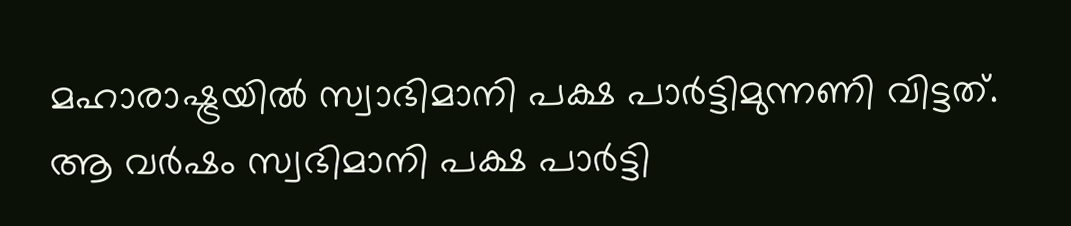മഹാരാഷ്ട്രയില്‍ സ്വാഭിമാനി പക്ഷ പാര്‍ട്ടിമുന്നണി വിട്ടത്. ആ വര്‍ഷം സ്വഭിമാനി പക്ഷ പാര്‍ട്ടി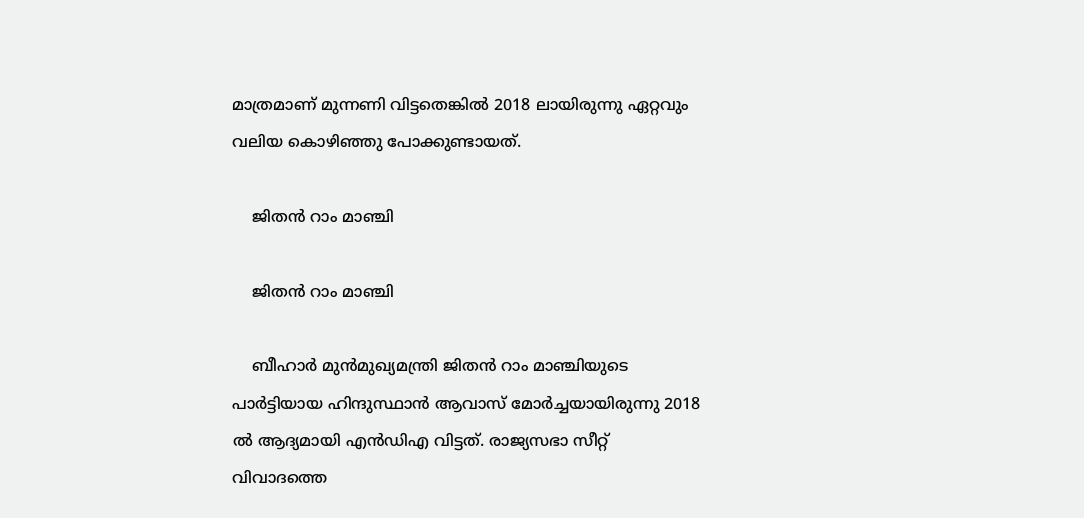മാത്രമാണ് മുന്നണി വിട്ടതെങ്കില്‍ 2018 ലായിരുന്നു ഏറ്റവും വലിയ കൊഴിഞ്ഞു പോക്കുണ്ടായത്.

    ജിതന്‍ റാം മാഞ്ചി

    ജിതന്‍ റാം മാഞ്ചി

    ബീഹാര്‍ മുന്‍മുഖ്യമന്ത്രി ജിതന്‍ റാം മാഞ്ചിയുടെ പാര്‍ട്ടിയായ ഹിന്ദുസ്ഥാന്‍ ആവാസ് മോര്‍ച്ചയായിരുന്നു 2018 ല്‍ ആദ്യമായി എന്‍ഡിഎ വിട്ടത്. രാജ്യസഭാ സീറ്റ് വിവാദത്തെ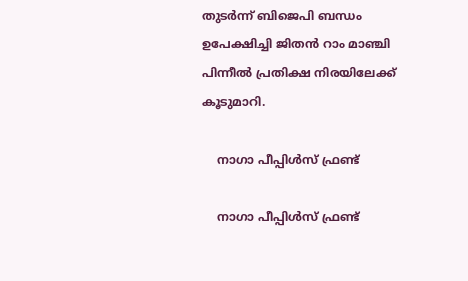തുടര്‍ന്ന് ബിജെപി ബന്ധം ഉപേക്ഷിച്ചി ജിതന്‍ റാം മാഞ്ചി പിന്നീല്‍ പ്രതിക്ഷ നിരയിലേക്ക് കൂടുമാറി.

    നാഗാ പീപ്പിള്‍സ് ഫ്രണ്ട്

    നാഗാ പീപ്പിള്‍സ് ഫ്രണ്ട്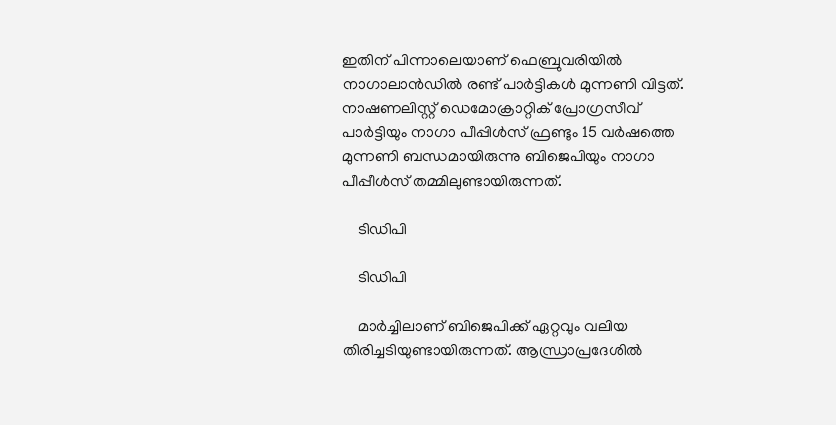ഇതിന് പിന്നാലെയാണ് ഫെബ്രുവരിയില്‍ നാഗാലാന്‍ഡില്‍ രണ്ട് പാര്‍ട്ടികള്‍ മുന്നണി വിട്ടത്. നാഷണലിസ്റ്റ് ഡെമോക്രാറ്റിക് പ്രോഗ്രസീവ് പാര്‍ട്ടിയും നാഗാ പീപ്പിള്‍സ് ഫ്രണ്ടും 15 വര്‍ഷത്തെ മുന്നണി ബന്ധമായിരുന്നു ബിജെപിയും നാഗാ പീപ്പീള്‍സ് തമ്മിലുണ്ടായിരുന്നത്.

    ടിഡിപി

    ടിഡിപി

    മാര്‍ച്ചിലാണ് ബിജെപിക്ക് ഏറ്റവും വലിയ തിരിച്ചടിയുണ്ടായിരുന്നത്. ആന്ധ്രാപ്രദേശില്‍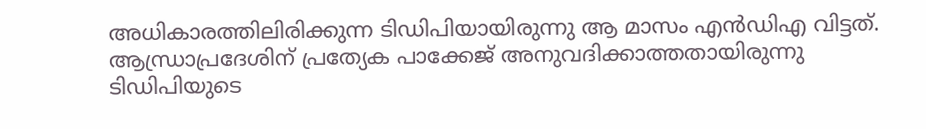അധികാരത്തിലിരിക്കുന്ന ടിഡിപിയായിരുന്നു ആ മാസം എന്‍ഡിഎ വിട്ടത്. ആന്ധ്രാപ്രദേശിന് പ്രത്യേക പാക്കേജ് അനുവദിക്കാത്തതായിരുന്നു ടിഡിപിയുടെ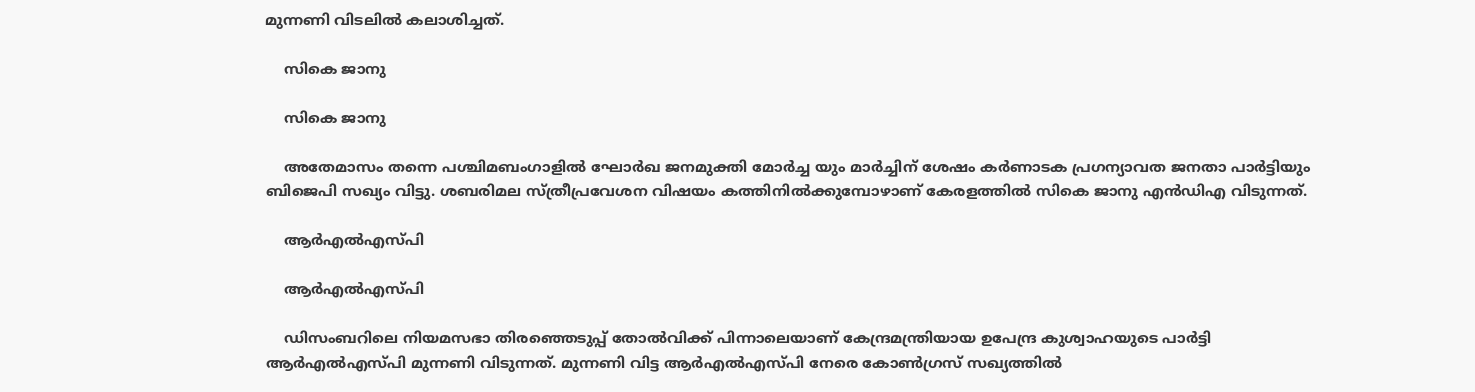മുന്നണി വിടലില്‍ കലാശിച്ചത്.

    സികെ ജാനു

    സികെ ജാനു

    അതേമാസം തന്നെ പശ്ചിമബംഗാളില്‍ ഘോര്‍ഖ ജനമുക്തി മോര്‍ച്ച യും മാര്‍ച്ചിന് ശേഷം കര്‍ണാടക പ്രഗന്യാവത ജനതാ പാര്‍ട്ടിയും ബിജെപി സഖ്യം വിട്ടു. ശബരിമല സ്ത്രീപ്രവേശന വിഷയം കത്തിനില്‍ക്കുമ്പോഴാണ് കേരളത്തില്‍ സികെ ജാനു എന്‍ഡിഎ വിടുന്നത്.

    ആര്‍എല്‍എസ്പി

    ആര്‍എല്‍എസ്പി

    ഡിസംബറിലെ നിയമസഭാ തിരഞ്ഞെടുപ്പ് തോല്‍വിക്ക് പിന്നാലെയാണ് കേന്ദ്രമന്ത്രിയായ ഉപേന്ദ്ര കുശ്വാഹയുടെ പാര്‍ട്ടി ആര്‍എല്‍എസ്പി മുന്നണി വിടുന്നത്. മുന്നണി വിട്ട ആര്‍എല്‍എസ്പി നേരെ കോണ്‍ഗ്രസ് സഖ്യത്തില്‍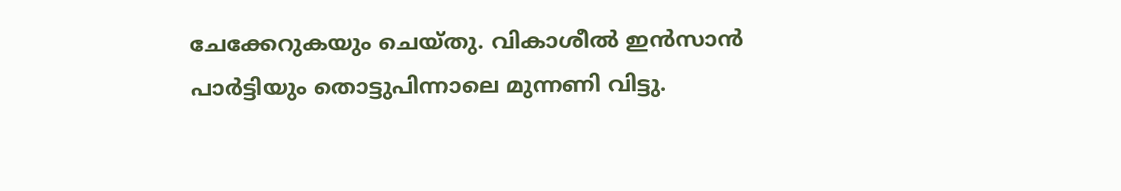ചേക്കേറുകയും ചെയ്തു. വികാശീല്‍ ഇന്‍സാന്‍ പാര്‍ട്ടിയും തൊട്ടുപിന്നാലെ മുന്നണി വിട്ടു.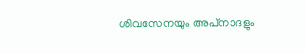ശിവസേനയും അപ്‌നാദളും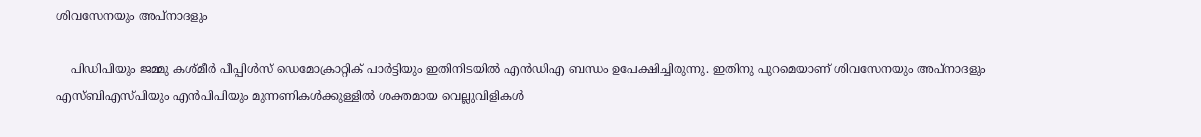ശിവസേനയും അപ്‌നാദളും

    പിഡിപിയും ജമ്മു കശ്മീര്‍ പീപ്പിള്‍സ് ഡെമോക്രാറ്റിക് പാര്‍ട്ടിയും ഇതിനിടയില്‍ എന്‍ഡിഎ ബന്ധം ഉപേക്ഷിച്ചിരുന്നു. ഇതിനു പുറമെയാണ് ശിവസേനയും അപ്‌നാദളും എസ്ബിഎസ്പിയും എന്‍പിപിയും മുന്നണികള്‍ക്കുള്ളില്‍ ശക്തമായ വെല്ലുവിളികള്‍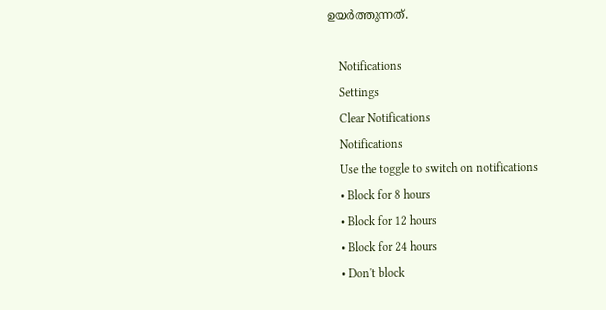ഉയര്‍ത്തുന്നത്.

    Notifications
    Settings
    Clear Notifications
    Notifications
    Use the toggle to switch on notifications
    • Block for 8 hours
    • Block for 12 hours
    • Block for 24 hours
    • Don't block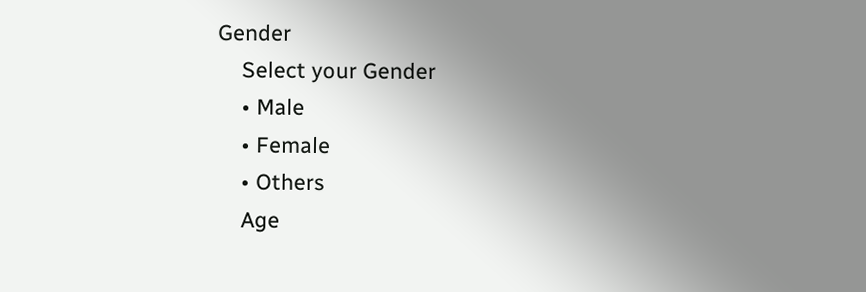Gender
    Select your Gender
    • Male
    • Female
    • Others
    Age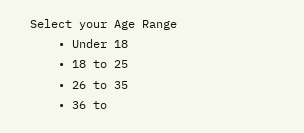Select your Age Range
    • Under 18
    • 18 to 25
    • 26 to 35
    • 36 to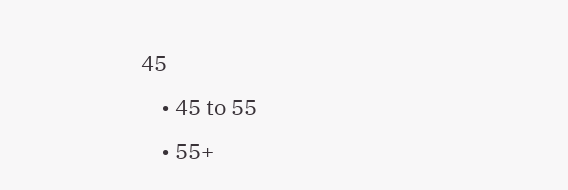45
    • 45 to 55
    • 55+